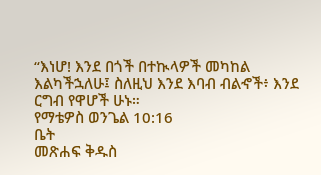“እነሆ! እንደ በጎች በተኲላዎች መካከል እልካችኋለሁ፤ ስለዚህ እንደ እባብ ብልኆች፥ እንደ ርግብ የዋሆች ሁኑ።
የማቴዎስ ወንጌል 10:16
ቤት
መጽሐፍ ቅዱስ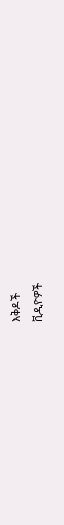እቅዶች
ቪዲዮዎች